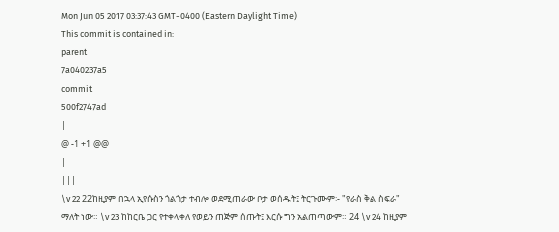Mon Jun 05 2017 03:37:43 GMT-0400 (Eastern Daylight Time)
This commit is contained in:
parent
7a040237a5
commit
500f2747ad
|
@ -1 +1 @@
|
|||
\v 22 22ከዚያም በኋላ ኢየሱስን ጎልጎታ ተብሎ ወደሚጠራው ቦታ ወሰዱት፤ ትርጉሙም፡- "የራስ ቅል ስፍራ" ማለት ነው። \v 23 ከከርቤ ጋር የተቀላቀለ የወይን ጠጅም ሰጡት፤ እርሱ ግን አልጠጣውም። 24 \v 24 ከዚያም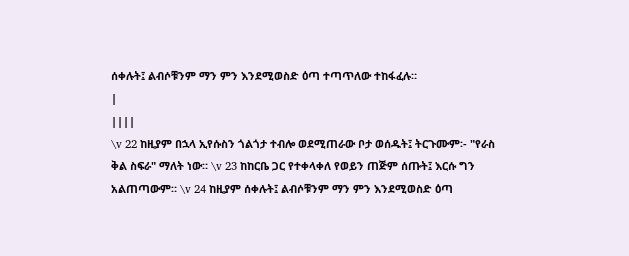ሰቀሉት፤ ልብሶቹንም ማን ምን እንደሚወስድ ዕጣ ተጣጥለው ተከፋፈሉ።
|
||||
\v 22 ከዚያም በኋላ ኢየሱስን ጎልጎታ ተብሎ ወደሚጠራው ቦታ ወሰዱት፤ ትርጉሙም፡- "የራስ ቅል ስፍራ" ማለት ነው። \v 23 ከከርቤ ጋር የተቀላቀለ የወይን ጠጅም ሰጡት፤ እርሱ ግን አልጠጣውም። \v 24 ከዚያም ሰቀሉት፤ ልብሶቹንም ማን ምን እንደሚወስድ ዕጣ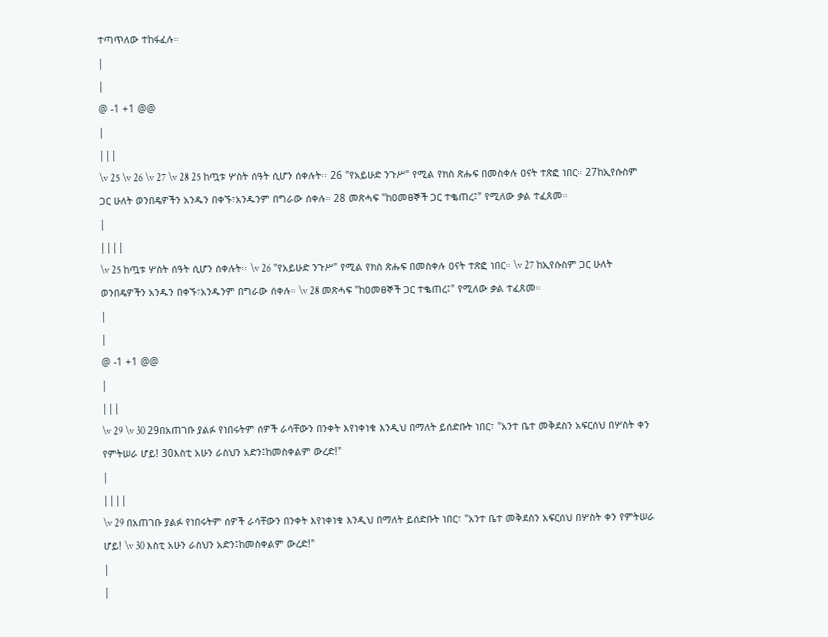ተጣጥለው ተከፋፈሉ።
|
|
@ -1 +1 @@
|
|||
\v 25 \v 26 \v 27 \v 28 25 ከጧቱ ሦስት ሰዓት ሲሆን ሰቀሉት፡፡ 26 "የአይሁድ ንጉሥ" የሚል የክስ ጽሑፍ በመስቀሉ ዐናት ተጽፎ ነበር። 27ከኢየሱስም ጋር ሁለት ወንበዴዎችን አንዱን በቀኙ፣አንዱንም በግራው ሰቀሉ። 28 መጽሓፍ "ከዐመፀኞች ጋር ተቈጠረ፤" የሚለው ቃል ተፈጸመ።
|
||||
\v 25 ከጧቱ ሦስት ሰዓት ሲሆን ሰቀሉት፡፡ \v 26 "የአይሁድ ንጉሥ" የሚል የክስ ጽሑፍ በመስቀሉ ዐናት ተጽፎ ነበር። \v 27 ከኢየሱስም ጋር ሁለት ወንበዴዎችን አንዱን በቀኙ፣አንዱንም በግራው ሰቀሉ። \v 28 መጽሓፍ "ከዐመፀኞች ጋር ተቈጠረ፤" የሚለው ቃል ተፈጸመ።
|
|
@ -1 +1 @@
|
|||
\v 29 \v 30 29በአጠገቡ ያልፉ የነበሩትም ሰዎች ራሳቸውን በንቀት እየነቀነቁ እንዲህ በማለት ይሰድቡት ነበር፣ "አንተ ቤተ መቅደስን አፍርሰህ በሦስት ቀን የምትሠራ ሆይ! 30እስቲ አሁን ራስህን አድን፤ከመስቀልም ውረድ!"
|
||||
\v 29 በአጠገቡ ያልፉ የነበሩትም ሰዎች ራሳቸውን በንቀት እየነቀነቁ እንዲህ በማለት ይሰድቡት ነበር፣ "አንተ ቤተ መቅደስን አፍርሰህ በሦስት ቀን የምትሠራ ሆይ! \v 30 እስቲ አሁን ራስህን አድን፤ከመስቀልም ውረድ!"
|
|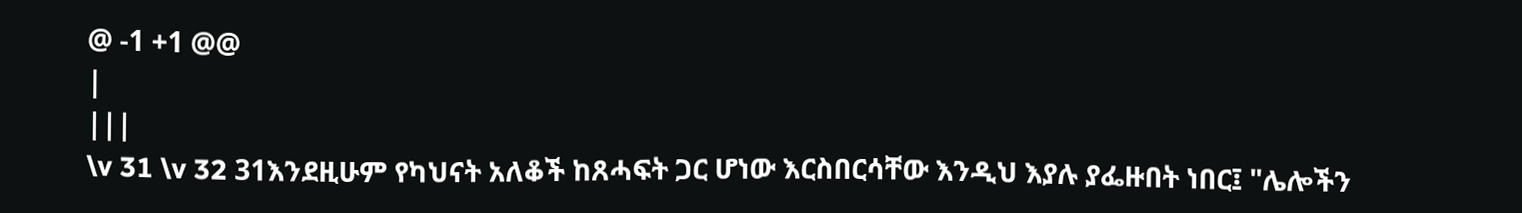@ -1 +1 @@
|
|||
\v 31 \v 32 31እንደዚሁም የካህናት አለቆች ከጸሓፍት ጋር ሆነው እርስበርሳቸው እንዲህ እያሉ ያፌዙበት ነበር፤ "ሌሎችን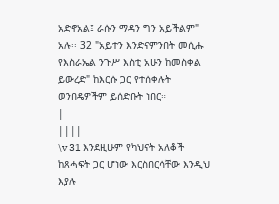አድኖአል፤ ራሱን ማዳን ግን አይችልም" አሉ፡፡ 32 "አይተን እንድናምንበት መሲሑ የእስራኤል ንጉሥ እስቲ አሁን ከመስቀል ይውረድ" ከእርሱ ጋር የተሰቀሉት ወንበዴዎችም ይሰድቡት ነበር።
|
||||
\v 31 እንደዚሁም የካህናት አለቆች ከጸሓፍት ጋር ሆነው እርስበርሳቸው እንዲህ እያሉ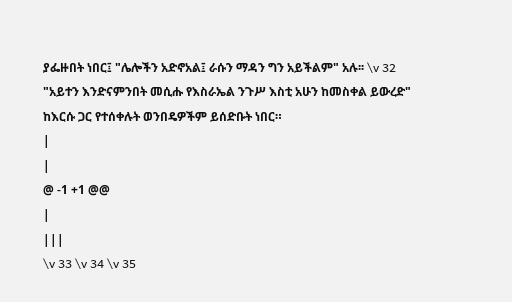ያፌዙበት ነበር፤ "ሌሎችን አድኖአል፤ ራሱን ማዳን ግን አይችልም" አሉ፡፡ \v 32 "አይተን እንድናምንበት መሲሑ የእስራኤል ንጉሥ እስቲ አሁን ከመስቀል ይውረድ" ከእርሱ ጋር የተሰቀሉት ወንበዴዎችም ይሰድቡት ነበር።
|
|
@ -1 +1 @@
|
|||
\v 33 \v 34 \v 35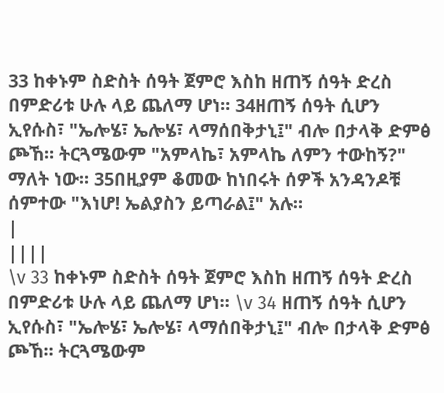33 ከቀኑም ስድስት ሰዓት ጀምሮ እስከ ዘጠኝ ሰዓት ድረስ በምድሪቱ ሁሉ ላይ ጨለማ ሆነ። 34ዘጠኝ ሰዓት ሲሆን ኢየሱስ፣ "ኤሎሄ፣ ኤሎሄ፣ ላማሰበቅታኒ፤" ብሎ በታላቅ ድምፅ ጮኸ። ትርጓሜውም "አምላኬ፣ አምላኬ ለምን ተውከኝ?" ማለት ነው። 35በዚያም ቆመው ከነበሩት ሰዎች አንዳንዶቹ ሰምተው "እነሆ! ኤልያስን ይጣራል፤" አሉ።
|
||||
\v 33 ከቀኑም ስድስት ሰዓት ጀምሮ እስከ ዘጠኝ ሰዓት ድረስ በምድሪቱ ሁሉ ላይ ጨለማ ሆነ። \v 34 ዘጠኝ ሰዓት ሲሆን ኢየሱስ፣ "ኤሎሄ፣ ኤሎሄ፣ ላማሰበቅታኒ፤" ብሎ በታላቅ ድምፅ ጮኸ። ትርጓሜውም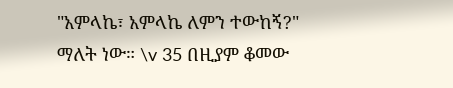"አምላኬ፣ አምላኬ ለምን ተውከኝ?" ማለት ነው። \v 35 በዚያም ቆመው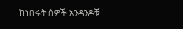ከነበሩት ሰዎች አንዳንዶቹ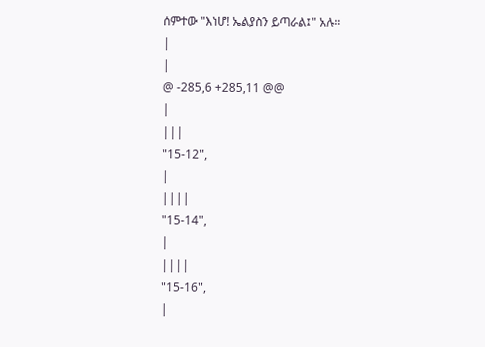ሰምተው "እነሆ! ኤልያስን ይጣራል፤" አሉ።
|
|
@ -285,6 +285,11 @@
|
|||
"15-12",
|
||||
"15-14",
|
||||
"15-16",
|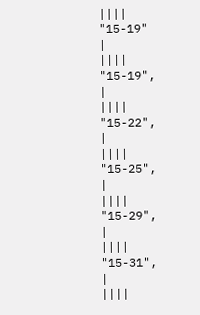||||
"15-19"
|
||||
"15-19",
|
||||
"15-22",
|
||||
"15-25",
|
||||
"15-29",
|
||||
"15-31",
|
||||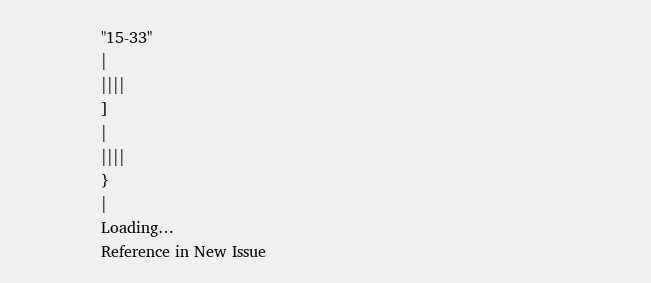"15-33"
|
||||
]
|
||||
}
|
Loading…
Reference in New Issue